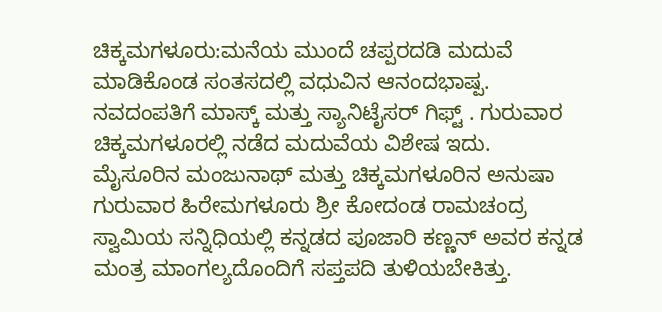ಚಿಕ್ಕಮಗಳೂರು:ಮನೆಯ ಮುಂದೆ ಚಪ್ಪರದಡಿ ಮದುವೆ ಮಾಡಿಕೊಂಡ ಸಂತಸದಲ್ಲಿ ವಧುವಿನ ಆನಂದಭಾಷ್ಪ. ನವದಂಪತಿಗೆ ಮಾಸ್ಕ್ ಮತ್ತು ಸ್ಯಾನಿಟೈಸರ್ ಗಿಫ್ಟ್ . ಗುರುವಾರ ಚಿಕ್ಕಮಗಳೂರಲ್ಲಿ ನಡೆದ ಮದುವೆಯ ವಿಶೇಷ ಇದು.
ಮೈಸೂರಿನ ಮಂಜುನಾಥ್ ಮತ್ತು ಚಿಕ್ಕಮಗಳೂರಿನ ಅನುಷಾ ಗುರುವಾರ ಹಿರೇಮಗಳೂರು ಶ್ರೀ ಕೋದಂಡ ರಾಮಚಂದ್ರ ಸ್ವಾಮಿಯ ಸನ್ನಿಧಿಯಲ್ಲಿ ಕನ್ನಡದ ಪೂಜಾರಿ ಕಣ್ಣನ್ ಅವರ ಕನ್ನಡ ಮಂತ್ರ ಮಾಂಗಲ್ಯದೊಂದಿಗೆ ಸಪ್ತಪದಿ ತುಳಿಯಬೇಕಿತ್ತು.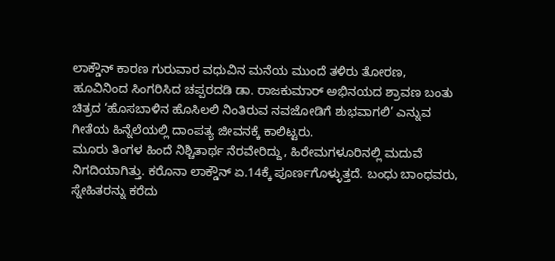ಲಾಕ್ಡೌನ್ ಕಾರಣ ಗುರುವಾರ ವಧುವಿನ ಮನೆಯ ಮುಂದೆ ತಳಿರು ತೋರಣ, ಹೂವಿನಿಂದ ಸಿಂಗರಿಸಿದ ಚಪ್ಪರದಡಿ ಡಾ. ರಾಜಕುಮಾರ್ ಅಭಿನಯದ ಶ್ರಾವಣ ಬಂತು ಚಿತ್ರದ ‘ಹೊಸಬಾಳಿನ ಹೊಸಿಲಲಿ ನಿಂತಿರುವ ನವಜೋಡಿಗೆ ಶುಭವಾಗಲಿ’ ಎನ್ನುವ ಗೀತೆಯ ಹಿನ್ನೆಲೆಯಲ್ಲಿ ದಾಂಪತ್ಯ ಜೀವನಕ್ಕೆ ಕಾಲಿಟ್ಟರು.
ಮೂರು ತಿಂಗಳ ಹಿಂದೆ ನಿಶ್ಚಿತಾರ್ಥ ನೆರವೇರಿದ್ದು, ಹಿರೇಮಗಳೂರಿನಲ್ಲಿ ಮದುವೆ ನಿಗದಿಯಾಗಿತ್ತು. ಕರೊನಾ ಲಾಕ್ಡೌನ್ ಏ.14ಕ್ಕೆ ಪೂರ್ಣಗೊಳ್ಳುತ್ತದೆ. ಬಂಧು ಬಾಂಧವರು, ಸ್ನೇಹಿತರನ್ನು ಕರೆದು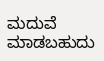ಮದುವೆ ಮಾಡಬಹುದು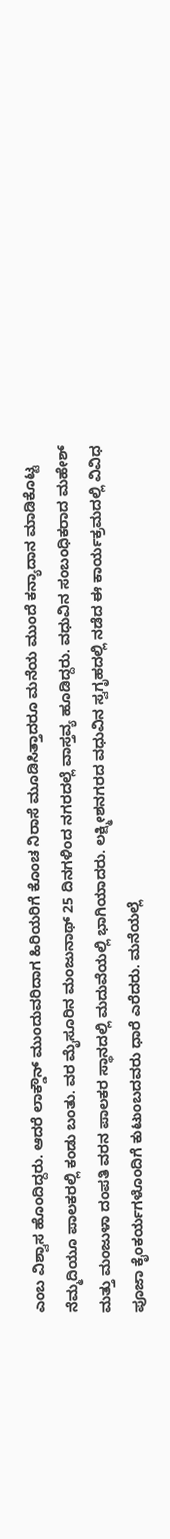ಎಂಬ ವಿಶ್ವಾಸ ಹೊಂದಿದ್ದರು. ಆದರೆ ಲಾಕ್ಡೌನ್ ಮುಂದುವರಿದಾಗ ಹಿರಿಯರಿಗೆ ಕೊಂಚ ನಿರಾಸೆ ಮೂಡಿಸಿತ್ತಾದರೂ ಮನೆಯ ಮುಂದೆ ಕನ್ಯಾದಾನ ಮಾಡಿಕೊಟ್ಟ ನೆಮ್ಮದಿಯೂ ಪಾಲಕರಲ್ಲಿ ಕಂಡು ಬಂತು. ವರ ಮೈಸೂರಿನ ಮಂಜುನಾಥ್ 25 ದಿನಗಳಿಂದ ನಗರದಲ್ಲೆ ವಾಸ್ತವ್ಯ ಹೂಡಿದ್ದರು. ವಧುವಿನ ಸಂಬಂಧಿಕರಾದ ಮಹೇಶ್ ಮತ್ತು ಮಂಜುಳಾ ದಂಪತಿ ವರನ ಪಾಲಕರ ಸ್ಥಾನದಲ್ಲಿ ಮದುವೆಯಲ್ಲಿ ಭಾಗಿಯಾದರು. ಲಕ್ಷ್ಮೀಶನಗರದ ವಧುವಿನ ಸ್ವಗೃಹದಲ್ಲಿ ನಡೆದ ಈ ಕಾರ್ಯಕ್ರಮದಲ್ಲಿ ವಿವಿಧ ಪೂಜಾ ಕೈಂಕರ್ಯಗಳೊಂದಿಗೆ ಕುಟುಂಬದವರು ಧಾರೆ ಎರೆದರು. ಮನೆಯಲ್ಲೆ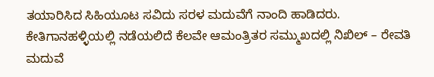ತಯಾರಿಸಿದ ಸಿಹಿಯೂಟ ಸವಿದು ಸರಳ ಮದುವೆಗೆ ನಾಂದಿ ಹಾಡಿದರು.
ಕೇತಿಗಾನಹಳ್ಳಿಯಲ್ಲಿ ನಡೆಯಲಿದೆ ಕೆಲವೇ ಆಮಂತ್ರಿತರ ಸಮ್ಮುಖದಲ್ಲಿ ನಿಖಿಲ್ – ರೇವತಿ ಮದುವೆ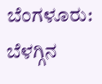ಬೆಂಗಳೂರು: ಬೆಳಗ್ಗಿನ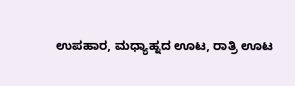ಉಪಹಾರ, ಮಧ್ಯಾಹ್ನದ ಊಟ, ರಾತ್ರಿ ಊಟ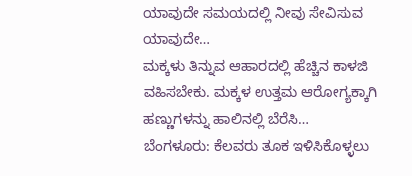ಯಾವುದೇ ಸಮಯದಲ್ಲಿ ನೀವು ಸೇವಿಸುವ ಯಾವುದೇ…
ಮಕ್ಕಳು ತಿನ್ನುವ ಆಹಾರದಲ್ಲಿ ಹೆಚ್ಚಿನ ಕಾಳಜಿ ವಹಿಸಬೇಕು. ಮಕ್ಕಳ ಉತ್ತಮ ಆರೋಗ್ಯಕ್ಕಾಗಿ ಹಣ್ಣುಗಳನ್ನು ಹಾಲಿನಲ್ಲಿ ಬೆರೆಸಿ…
ಬೆಂಗಳೂರು: ಕೆಲವರು ತೂಕ ಇಳಿಸಿಕೊಳ್ಳಲು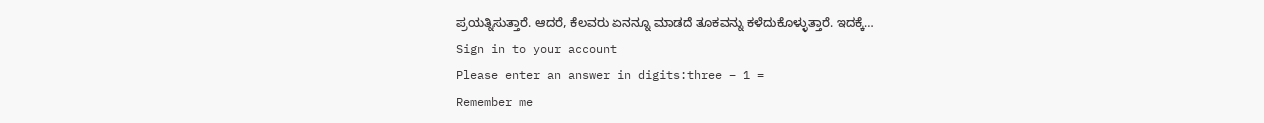ಪ್ರಯತ್ನಿಸುತ್ತಾರೆ. ಆದರೆ, ಕೆಲವರು ಏನನ್ನೂ ಮಾಡದೆ ತೂಕವನ್ನು ಕಳೆದುಕೊಳ್ಳುತ್ತಾರೆ. ಇದಕ್ಕೆ…
Sign in to your account
Please enter an answer in digits:three − 1 =
Remember me